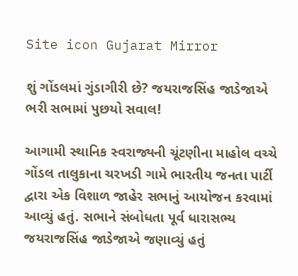Site icon Gujarat Mirror

શું ગોંડલમાં ગુંડાગીરી છે? જયરાજસિંહ જાડેજાએ ભરી સભામાં પુછયો સવાલ!

આગામી સ્થાનિક સ્વરાજ્યની ચૂંટણીના માહોલ વચ્ચે ગોંડલ તાલુકાના ચરખડી ગામે ભારતીય જનતા પાર્ટી દ્વારા એક વિશાળ જાહેર સભાનું આયોજન કરવામાં આવ્યું હતું. સભાને સંબોધતા પૂર્વ ધારાસભ્ય જયરાજસિંહ જાડેજાએ જણાવ્યું હતું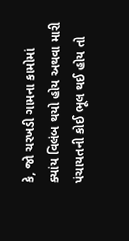કે, જો ચરખડી ગામના કામોમાં ક્યાંય વિલંબ થયો હોય અથવા મારી પંચાયતની કોઈ ભૂલ થઈ હોય તો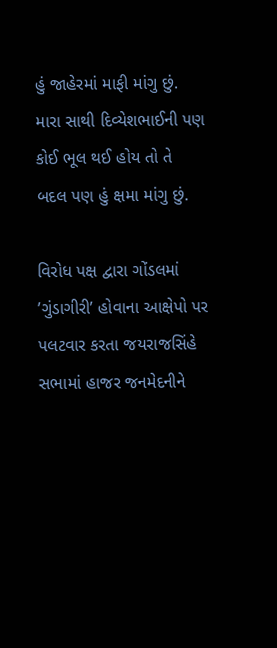હું જાહેરમાં માફી માંગુ છું. મારા સાથી દિવ્યેશભાઈની પણ કોઈ ભૂલ થઈ હોય તો તે બદલ પણ હું ક્ષમા માંગુ છું.

વિરોધ પક્ષ દ્વારા ગોંડલમાં ’ગુંડાગીરી’ હોવાના આક્ષેપો પર પલટવાર કરતા જયરાજસિંહે સભામાં હાજર જનમેદનીને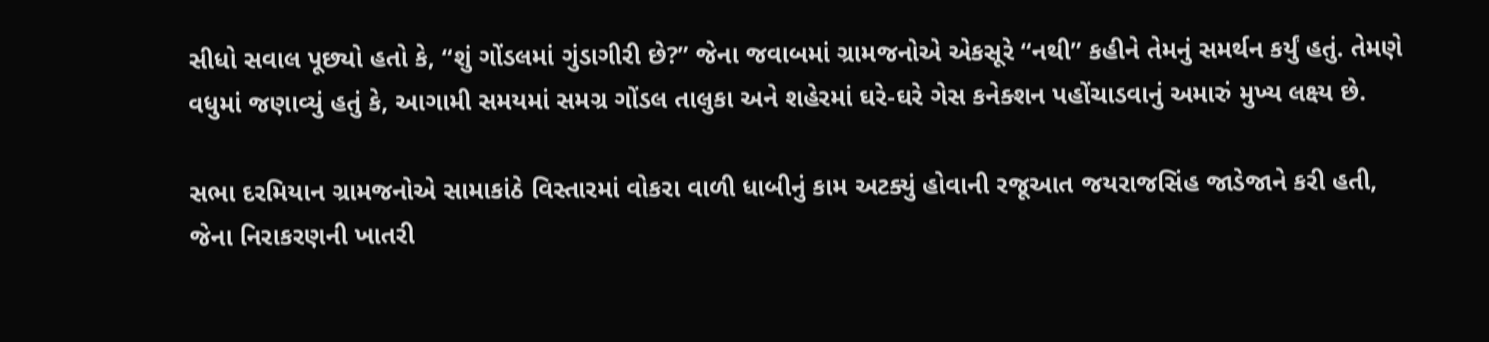સીધો સવાલ પૂછ્યો હતો કે, “શું ગોંડલમાં ગુંડાગીરી છે?” જેના જવાબમાં ગ્રામજનોએ એકસૂરે “નથી” કહીને તેમનું સમર્થન કર્યું હતું. તેમણે વધુમાં જણાવ્યું હતું કે, આગામી સમયમાં સમગ્ર ગોંડલ તાલુકા અને શહેરમાં ઘરે-ઘરે ગેસ કનેક્શન પહોંચાડવાનું અમારું મુખ્ય લક્ષ્ય છે.

સભા દરમિયાન ગ્રામજનોએ સામાકાંઠે વિસ્તારમાં વોકરા વાળી ધાબીનું કામ અટક્યું હોવાની રજૂઆત જયરાજસિંહ જાડેજાને કરી હતી, જેના નિરાકરણની ખાતરી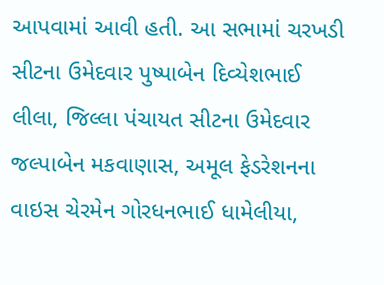આપવામાં આવી હતી. આ સભામાં ચરખડી સીટના ઉમેદવાર પુષ્પાબેન દિવ્યેશભાઈ લીલા, જિલ્લા પંચાયત સીટના ઉમેદવાર જલ્પાબેન મકવાણાસ, અમૂલ ફેડરેશનના વાઇસ ચેરમેન ગોરધનભાઈ ધામેલીયા,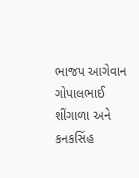ભાજપ આગેવાન ગોપાલભાઈ શીંગાળા અને કનકસિંહ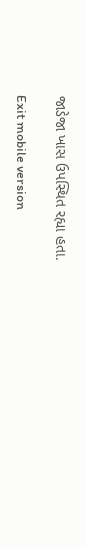જાડેજા ખાસ ઉપસ્થિત રહ્યા હતા.

Exit mobile version